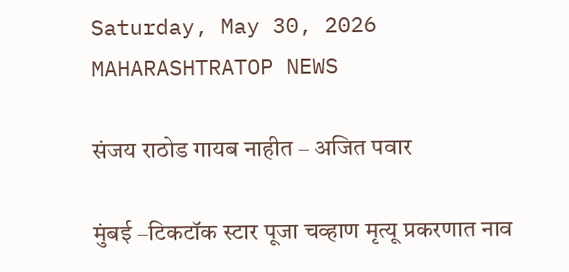Saturday, May 30, 2026
MAHARASHTRATOP NEWS

संजय राठोड गायब नाहीत – अजित पवार

मुंबई –टिकटॉक स्टार पूजा चव्हाण मृत्यू प्रकरणात नाव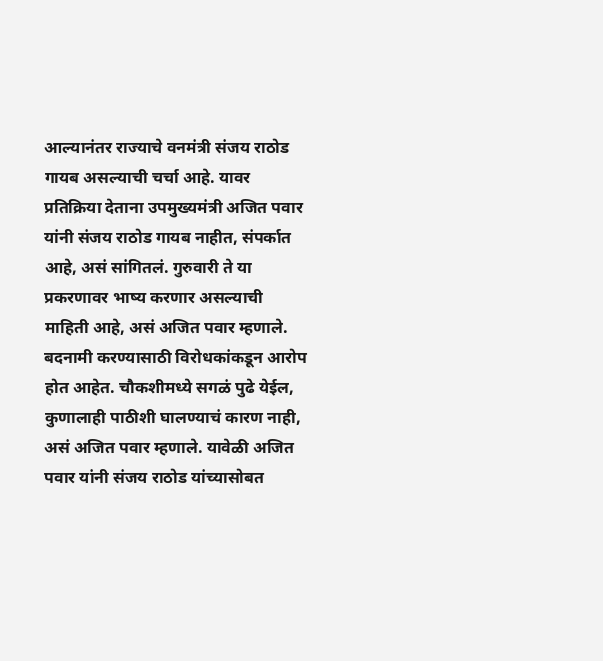आल्यानंतर राज्याचे वनमंत्री संजय राठोड गायब असल्याची चर्चा आहे. यावर प्रतिक्रिया देताना उपमुख्यमंत्री अजित पवार यांनी संजय राठोड गायब नाहीत, संपर्कात आहे, असं सांगितलं. गुरुवारी ते या प्रकरणावर भाष्य करणार असल्याची माहिती आहे, असं अजित पवार म्हणाले. बदनामी करण्यासाठी विरोधकांकडून आरोप होत आहेत. चौकशीमध्ये सगळं पुढे येईल, कुणालाही पाठीशी घालण्याचं कारण नाही, असं अजित पवार म्हणाले. यावेळी अजित पवार यांनी संजय राठोड यांच्यासोबत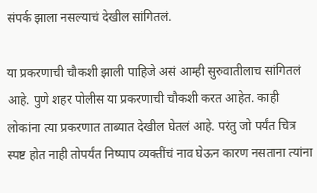संपर्क झाला नसल्याचं देखील सांगितलं.

या प्रकरणाची चौकशी झाली पाहिजे असं आम्ही सुरुवातीलाच सांगितलं आहे. पुणे शहर पोलीस या प्रकरणाची चौकशी करत आहेत. काही लोकांना त्या प्रकरणात ताब्यात देखील घेतलं आहे. परंतु जो पर्यंत चित्र स्पष्ट होत नाही तोपर्यंत निष्पाप व्यक्तींचं नाव घेऊन कारण नसताना त्यांना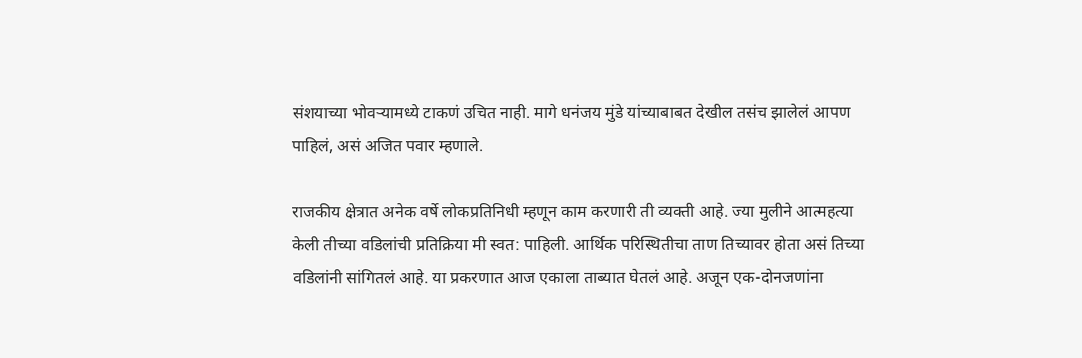संशयाच्या भोवऱ्यामध्ये टाकणं उचित नाही. मागे धनंजय मुंडे यांच्याबाबत देखील तसंच झालेलं आपण पाहिलं, असं अजित पवार म्हणाले.

राजकीय क्षेत्रात अनेक वर्षे लोकप्रतिनिधी म्हणून काम करणारी ती व्यक्ती आहे. ज्या मुलीने आत्महत्या केली तीच्या वडिलांची प्रतिक्रिया मी स्वत: पाहिली. आर्थिक परिस्थितीचा ताण तिच्यावर होता असं तिच्या वडिलांनी सांगितलं आहे. या प्रकरणात आज एकाला ताब्यात घेतलं आहे. अजून एक-दोनजणांना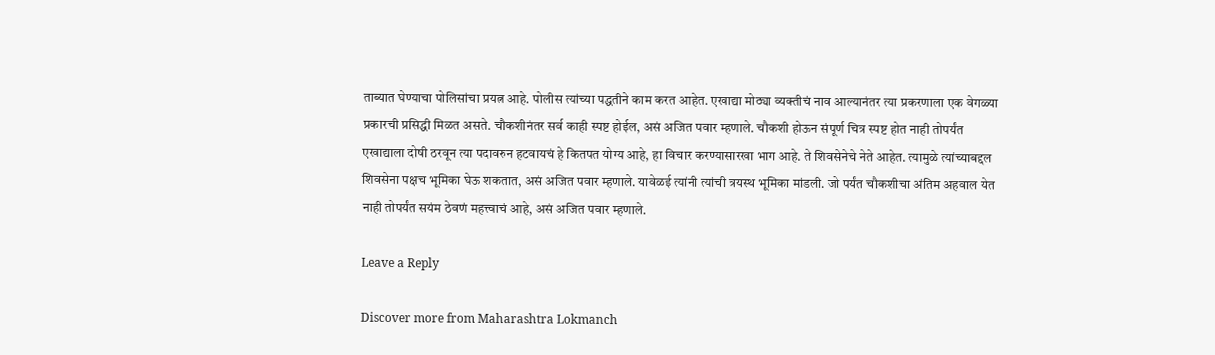ताब्यात घेण्याचा पोलिसांचा प्रयत्न आहे. पोलीस त्यांच्या पद्धतीने काम करत आहेत. एखाद्या मोठ्या व्यक्तीचं नाव आल्यानंतर त्या प्रकरणाला एक वेगळ्या प्रकारची प्रसिद्धी मिळत असते. चौकशीनंतर सर्व काही स्पष्ट होईल, असं अजित पवार म्हणाले. चौकशी होऊन संपूर्ण चित्र स्पष्ट होत नाही तोपर्यंत एखाद्याला दोषी ठरवून त्या पदावरुन हटवायचं हे कितपत योग्य आहे, हा विचार करण्यासारखा भाग आहे. ते शिवसेनेचे नेते आहेत. त्यामुळे त्यांच्याबद्दल शिवसेना पक्षच भूमिका घेऊ शकतात, असं अजित पवार म्हणाले. यावेळई त्यांनी त्यांची त्रयस्थ भूमिका मांडली. जो पर्यंत चौकशीचा अंतिम अहवाल येत नाही तोपर्यंत सयंम ठेवणं महत्त्वाचं आहे, असं अजित पवार म्हणाले.

Leave a Reply

Discover more from Maharashtra Lokmanch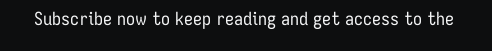Subscribe now to keep reading and get access to the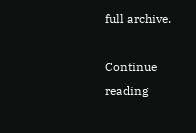full archive.

Continue reading